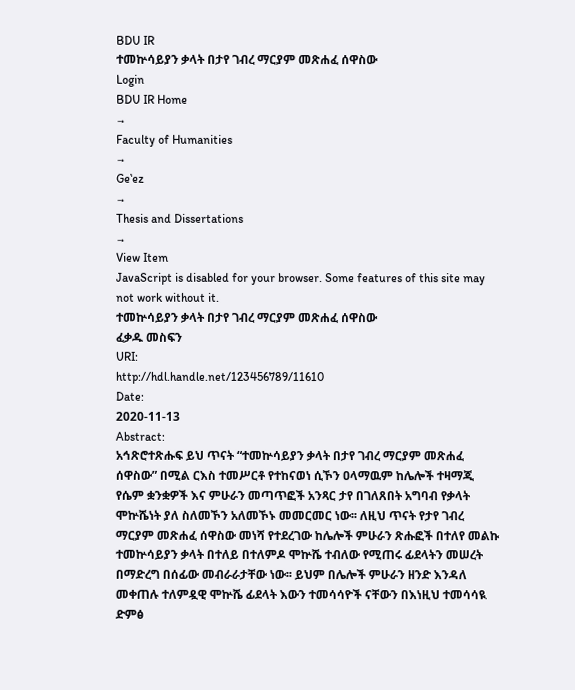BDU IR
ተመኵሳይያን ቃላት በታየ ገብረ ማርያም መጽሐፈ ሰዋስው
Login
BDU IR Home
→
Faculty of Humanities
→
Geʽez
→
Thesis and Dissertations
→
View Item
JavaScript is disabled for your browser. Some features of this site may not work without it.
ተመኵሳይያን ቃላት በታየ ገብረ ማርያም መጽሐፈ ሰዋስው
ፈቃዱ መስፍን
URI:
http://hdl.handle.net/123456789/11610
Date:
2020-11-13
Abstract:
አኅጽሮተጽሑፍ ይህ ጥናት “ተመኵሳይያን ቃላት በታየ ገብረ ማርያም መጽሐፈ ሰዋስው” በሚል ርእስ ተመሥርቶ የተከናወነ ሲኾን ዐላማዉም ከሌሎች ተዛማጂ የሴም ቋንቋዎች እና ምሁራን መጣጥፎች አንጻር ታየ በገለጸበት አግባብ የቃላት ሞኵሼነት ያለ ስለመኾን አለመኾኑ መመርመር ነው፡፡ ለዚህ ጥናት የታየ ገብረ ማርያም መጽሐፈ ሰዋስው መነሻ የተደረገው ከሌሎች ምሁራን ጽሑፎች በተለየ መልኩ ተመኵሳይያን ቃላት በተለይ በተለምዶ ሞኵሼ ተብለው የሚጠሩ ፊደላትን መሠረት በማድረግ በሰፊው መብራራታቸው ነው፡፡ ይህም በሌሎች ምሁራን ዘንድ እንዳለ መቀጠሉ ተለምዷዊ ሞኵሼ ፊደላት እውን ተመሳሳዮች ናቸውን በእነዚህ ተመሳሳዪ ድምፅ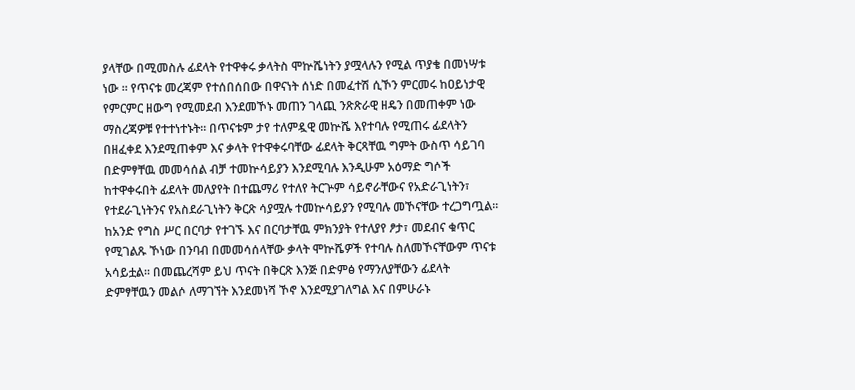ያላቸው በሚመስሉ ፊደላት የተዋቀሩ ቃላትስ ሞኵሼነትን ያሟላሉን የሚል ጥያቄ በመነሣቱ ነው ፡፡ የጥናቱ መረጃም የተሰበሰበው በዋናነት ሰነድ በመፈተሽ ሲኾን ምርመሩ ከዐይነታዊ የምርምር ዘውግ የሚመደብ እንደመኾኑ መጠን ገላጪ ንጽጽራዊ ዘዴን በመጠቀም ነው ማስረጃዎቹ የተተነተኑት፡፡ በጥናቱም ታየ ተለምዷዊ መኵሼ እየተባሉ የሚጠሩ ፊደላትን በዘፈቀደ እንደሚጠቀም እና ቃላት የተዋቀሩባቸው ፊደላት ቅርጻቸዉ ግምት ውስጥ ሳይገባ በድምፃቸዉ መመሳሰል ብቻ ተመኵሳይያን እንደሚባሉ እንዲሁም አዕማድ ግሶች ከተዋቀሩበት ፊደላት መለያየት በተጨማሪ የተለየ ትርጕም ሳይኖራቸውና የአድራጊነትን፣ የተደራጊነትንና የአስደራጊነትን ቅርጽ ሳያሟሉ ተመኵሳይያን የሚባሉ መኾናቸው ተረጋግጧል፡፡ ከአንድ የግስ ሥር በርባታ የተገኙ እና በርባታቸዉ ምክንያት የተለያየ ፆታ፣ መደብና ቁጥር የሚገልጹ ኾነው በንባብ በመመሳሰላቸው ቃላት ሞኵሼዎች የተባሉ ስለመኾናቸውም ጥናቱ አሳይቷል፡፡ በመጨረሻም ይህ ጥናት በቅርጽ እንጅ በድምፅ የማንለያቸውን ፊደላት ድምፃቸዉን መልሶ ለማገኘት እንደመነሻ ኾኖ እንደሚያገለግል እና በምሁራኑ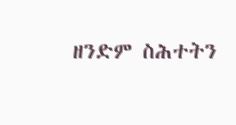ዘንድም ስሕተትን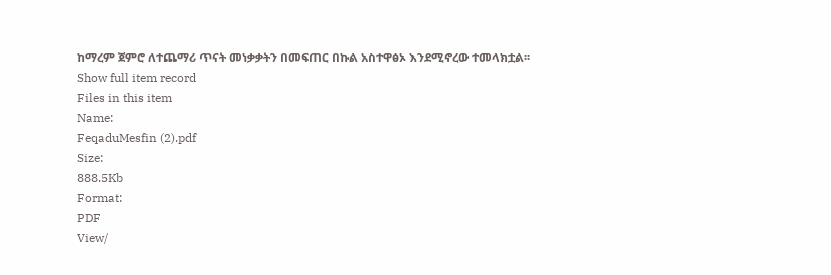ከማረም ጀምሮ ለተጨማሪ ጥናት መነቃቃትን በመፍጠር በኩል አስተዋፅኦ እንደሚኖረው ተመላክቷል፡፡
Show full item record
Files in this item
Name:
FeqaduMesfin (2).pdf
Size:
888.5Kb
Format:
PDF
View/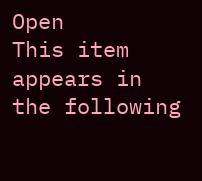Open
This item appears in the following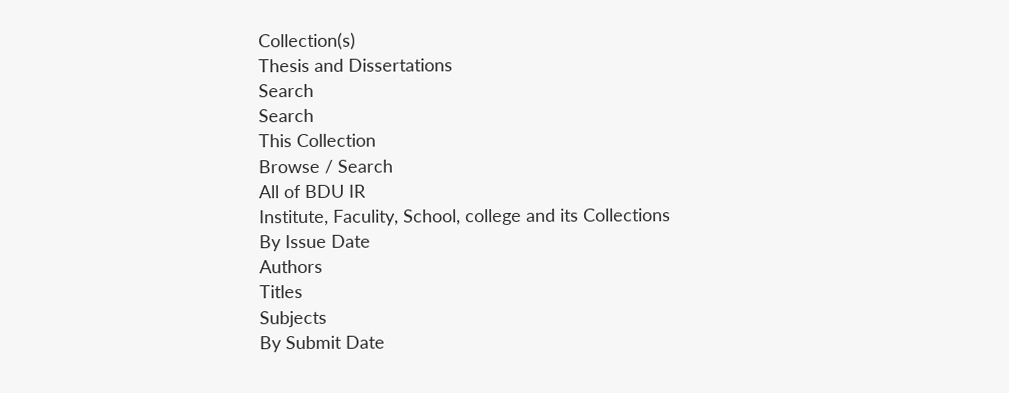Collection(s)
Thesis and Dissertations
Search
Search
This Collection
Browse / Search
All of BDU IR
Institute, Faculity, School, college and its Collections
By Issue Date
Authors
Titles
Subjects
By Submit Date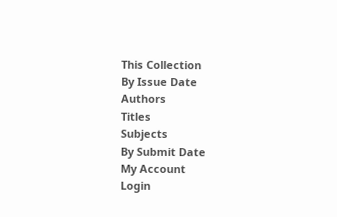This Collection
By Issue Date
Authors
Titles
Subjects
By Submit Date
My Account
Login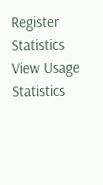Register
Statistics
View Usage Statistics